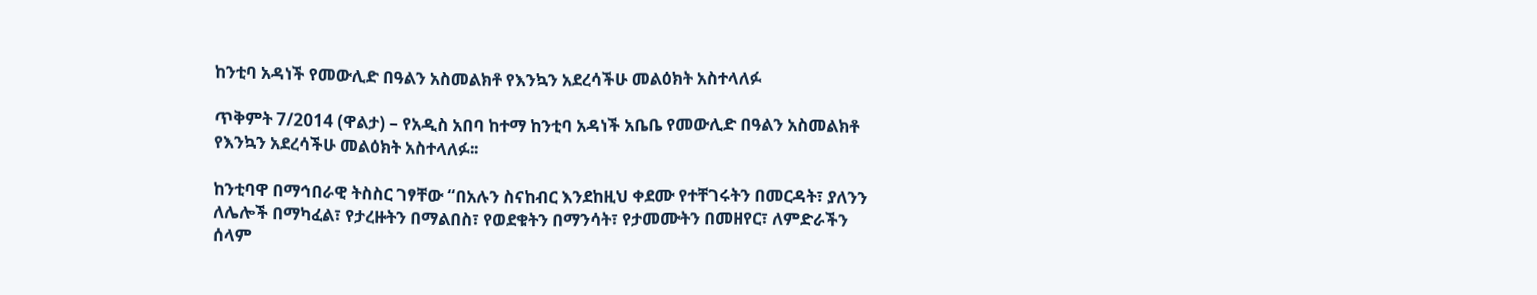ከንቲባ አዳነች የመውሊድ በዓልን አስመልክቶ የእንኳን አደረሳችሁ መልዕክት አስተላለፉ

ጥቅምት 7/2014 (ዋልታ) – የአዲስ አበባ ከተማ ከንቲባ አዳነች አቤቤ የመውሊድ በዓልን አስመልክቶ የእንኳን አደረሳችሁ መልዕክት አስተላለፉ፡፡

ከንቲባዋ በማኅበራዊ ትስስር ገፃቸው “በአሉን ስናከብር እንደከዚህ ቀደሙ የተቸገሩትን በመርዳት፣ ያለንን ለሌሎች በማካፈል፣ የታረዙትን በማልበስ፣ የወደቁትን በማንሳት፣ የታመሙትን በመዘየር፣ ለምድራችን ሰላም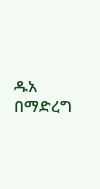ዱአ በማድረግ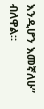እንዲሆን እመኛለሁ” ብለዋል።